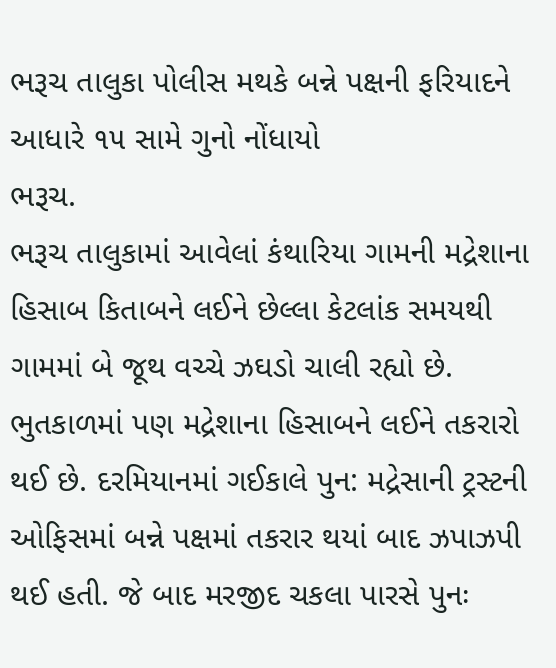ભરૂચ તાલુકા પોલીસ મથકે બન્ને પક્ષની ફરિયાદને આધારે ૧૫ સામે ગુનો નોંધાયો
ભરૂચ.
ભરૂચ તાલુકામાં આવેલાં કંથારિયા ગામની મદ્રેશાના હિસાબ કિતાબને લઈને છેલ્લા કેટલાંક સમયથી ગામમાં બે જૂથ વચ્ચે ઝઘડો ચાલી રહ્યો છે. ભુતકાળમાં પણ મદ્રેશાના હિસાબને લઈને તકરારો થઈ છે. દરમિયાનમાં ગઈકાલે પુન: મદ્રેસાની ટ્રસ્ટની ઓફિસમાં બન્ને પક્ષમાં તકરાર થયાં બાદ ઝપાઝપી થઈ હતી. જે બાદ મરજીદ ચકલા પારસે પુનઃ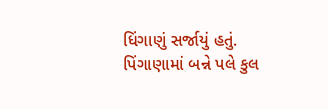ધિંગાણું સર્જાયું હતું. પિંગાણામાં બન્ને પલે કુલ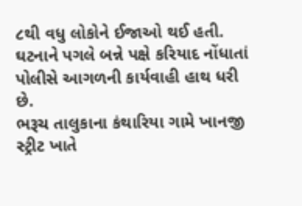૮થી વધુ લોકોને ઈજાઓ થઈ હતી. ઘટનાને પગલે બન્ને પક્ષે કરિયાદ નોંધાતાં પોલીસે આગળની કાર્યવાહી હાથ ધરી છે.
ભરૂચ તાલુકાના કંથારિયા ગામે ખાનજી સ્ટ્રીટ ખાતે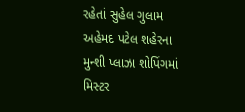રહેતાં સુહેલ ગુલામ અહેમદ પટેલ શહેરના મુન્શી પ્લાઝા શોપિંગમાં મિસ્ટર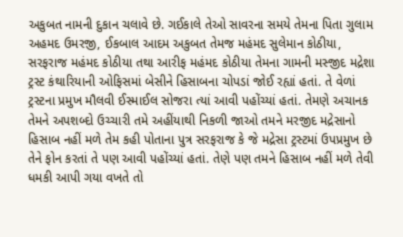અકુબત નામની દુકાન ચલાવે છે. ગઈકાલે તેઓ સાવરના સમયે તેમના પિતા ગુલામ અહમદ ઉમરજી, ઈકબાલ આદમ અકુબત તેમજ મહંમદ સુલેમાન કોઠીયા, સરફરાજ મહંમદ કોઠીયા તથા આરીફ મહંમદ કોઠીયા તેમના ગામની મસ્જીદ મદ્રેશા ટ્રસ્ટ કંથારિયાની ઓફિસમાં બેસીને હિસાબના ચોપડાં જોઈ રહ્યાં હતાં. તે વેળાં ટ્રસ્ટના પ્રમુખ મૌલવી ઈસ્માઈલ સોજરા ત્યાં આવી પહોંચ્યાં હતાં. તેમણે અચાનક તેમને અપશબ્દો ઉચ્ચારી તમે અહીંયાથી નિકળી જાઓ તમને મરજીદ મદ્રેસાનો હિસાબ નહીં મળે તેમ કહી પોતાના પુત્ર સરફરાજ કે જે મદ્રેસા ટ્રસ્ટમાં ઉપપ્રમુખ છે તેને ફોન કરતાં તે પણ આવી પહોંચ્યાં હતાં. તેણે પણ તમને હિસાબ નહીં મળે તેવી ધમકી આપી ગયા વખતે તો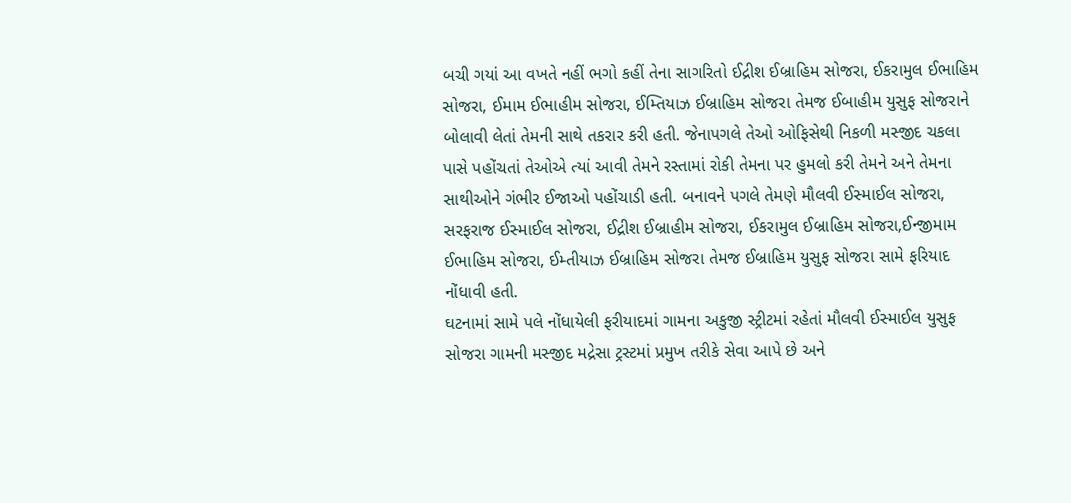બચી ગયાં આ વખતે નહીં ભગો કહીં તેના સાગરિતો ઈદ્રીશ ઈબ્રાહિમ સોજરા, ઈકરામુલ ઈભાહિમ સોજરા, ઈમામ ઈભાહીમ સોજરા, ઈમ્તિયાઝ ઈબ્રાહિમ સોજરા તેમજ ઈબાહીમ યુસુફ સોજરાને બોલાવી લેતાં તેમની સાથે તકરાર કરી હતી. જેનાપગલે તેઓ ઓફિસેથી નિકળી મસ્જીદ ચકલા પાસે પહોંચતાં તેઓએ ત્યાં આવી તેમને રસ્તામાં રોકી તેમના પર હુમલો કરી તેમને અને તેમના સાથીઓને ગંભીર ઈજાઓ પહોંચાડી હતી. બનાવને પગલે તેમણે મૌલવી ઈસ્માઈલ સોજરા, સરફરાજ ઈસ્માઈલ સોજરા, ઈદ્રીશ ઈબ્રાહીમ સોજરા, ઈકરામુલ ઈબ્રાહિમ સોજરા,ઈન્જીમામ ઈભાહિમ સોજરા, ઈમ્તીયાઝ ઈબ્રાહિમ સોજરા તેમજ ઈબ્રાહિમ યુસુફ સોજરા સામે ફરિયાદ નોંધાવી હતી.
ઘટનામાં સામે પલે નોંધાયેલી ફરીયાદમાં ગામના અકુજી સ્ટ્રીટમાં રહેતાં મૌલવી ઈસ્માઈલ યુસુફ સોજરા ગામની મસ્જીદ મદ્રેસા ટ્રસ્ટમાં પ્રમુખ તરીકે સેવા આપે છે અને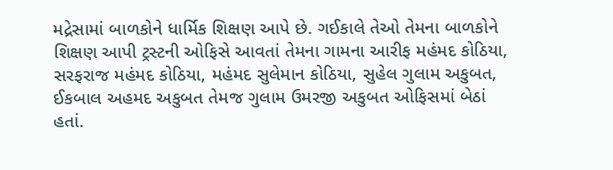મદ્રેસામાં બાળકોને ધાર્મિક શિક્ષણ આપે છે. ગઈકાલે તેઓ તેમના બાળકોને શિક્ષણ આપી ટ્રસ્ટની ઓફિસે આવતાં તેમના ગામના આરીફ મહંમદ કોઠિયા, સરફરાજ મહંમદ કોઠિયા, મહંમદ સુલેમાન કોઠિયા, સુહેલ ગુલામ અકુબત, ઈકબાલ અહમદ અકુબત તેમજ ગુલામ ઉમરજી અકુબત ઓફિસમાં બેઠાં હતાં.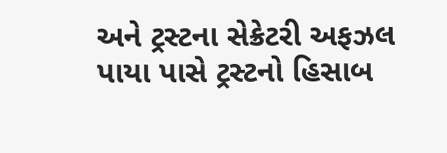અને ટ્રસ્ટના સેક્રેટરી અફઝલ પાયા પાસે ટ્રસ્ટનો હિસાબ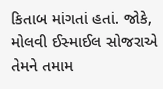કિતાબ માંગતાં હતાં. જોકે, મોલવી ઈસ્માઈલ સોજરાએ તેમને તમામ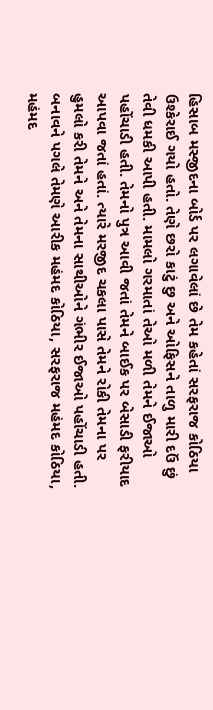હિસાબ મસ્જીદના બોર્ડ પર લગાવેલાં છે તેમ કહેતાં સરફરાજ કોઠિયા ઉશ્કેરાઈ ગયો હતો. તેણે છરો કાટું છુ અને ઓફિસને તાળુ મારી દઉં છું તેવી ધમકી આપી હતી. મામલો ગરમાતાં તેઓ મળી તેમને ઈજાઓ પહોંચાડી હતી. તેમનો પુત્ર આવી જતાં તેમને બાઈક પર બેસાડી ફરીયાદ આપવા જતાં હતાં. ત્યારે મરજીદ ચકલા પાસે તેમને રોકી તેમના પર હુમલો કરી તેમને અને તેમના સાથીઓને ગંભીર ઈજાઓ પહોંચાડી હતી. બનાવને પગલે તેમણે આરીક મહંમદ કોઠિયા, સરફરાજ મહંમદ કોઠિયા, મહંમદ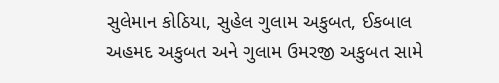સુલેમાન કોઠિયા, સુહેલ ગુલામ અકુબત, ઈકબાલ અહમદ અકુબત અને ગુલામ ઉમરજી અકુબત સામે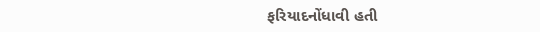ફરિયાદનોંધાવી હતી